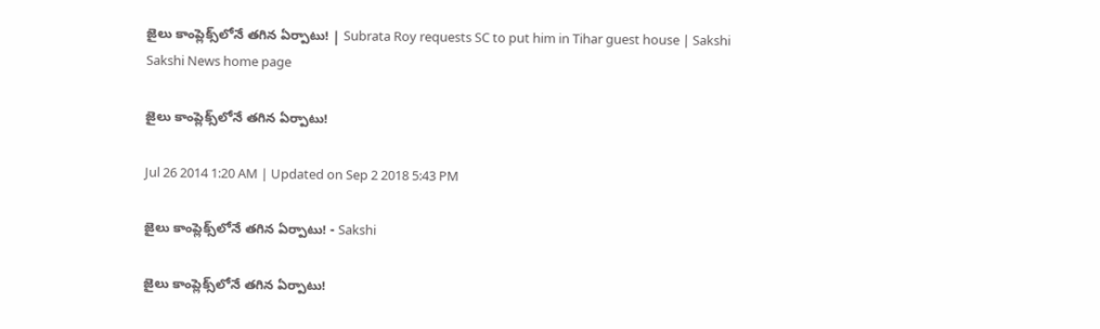జైలు కాంప్లెక్స్‌లోనే తగిన ఏర్పాటు! | Subrata Roy requests SC to put him in Tihar guest house | Sakshi
Sakshi News home page

జైలు కాంప్లెక్స్‌లోనే తగిన ఏర్పాటు!

Jul 26 2014 1:20 AM | Updated on Sep 2 2018 5:43 PM

జైలు కాంప్లెక్స్‌లోనే తగిన ఏర్పాటు! - Sakshi

జైలు కాంప్లెక్స్‌లోనే తగిన ఏర్పాటు!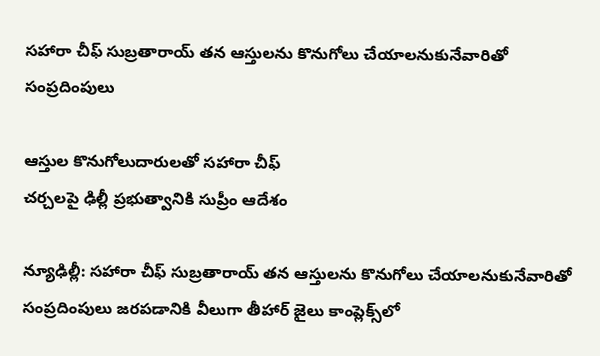సహారా చీఫ్ సుబ్రతారాయ్ తన ఆస్తులను కొనుగోలు చేయాలనుకునేవారితో సంప్రదింపులు

ఆస్తుల కొనుగోలుదారులతో సహారా చీఫ్
చర్చలపై ఢిల్లీ ప్రభుత్వానికి సుప్రీం ఆదేశం

న్యూఢిల్లీ: సహారా చీఫ్ సుబ్రతారాయ్ తన ఆస్తులను కొనుగోలు చేయాలనుకునేవారితో సంప్రదింపులు జరపడానికి వీలుగా తీహార్ జైలు కాంప్లెక్స్‌లో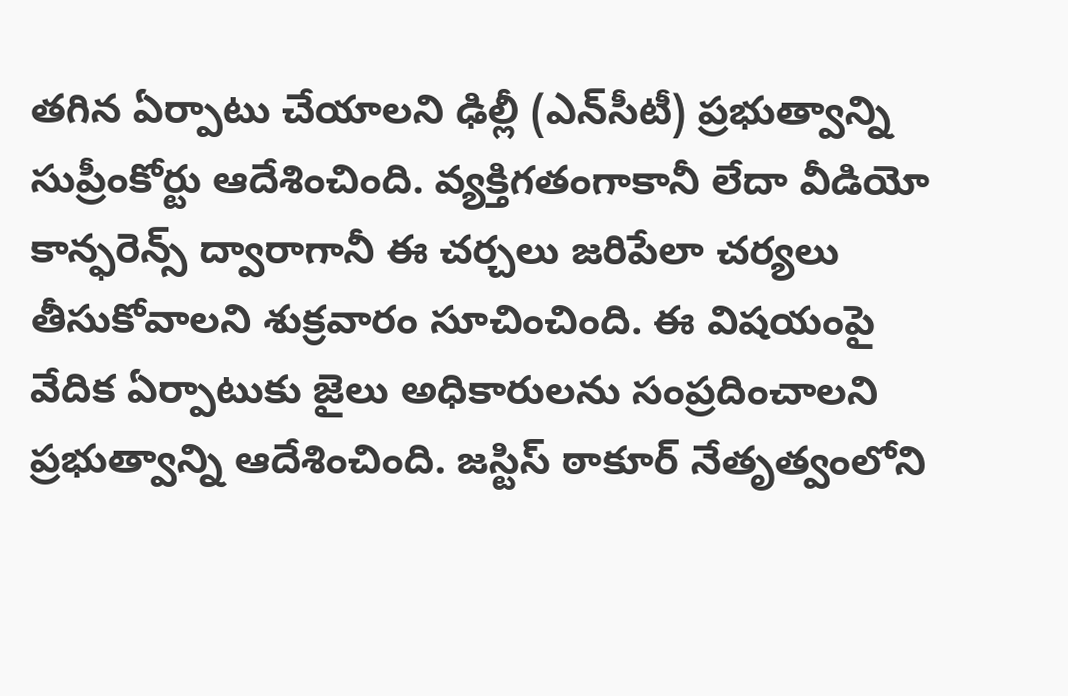తగిన ఏర్పాటు చేయాలని ఢిల్లీ (ఎన్‌సీటీ) ప్రభుత్వాన్ని సుప్రీంకోర్టు ఆదేశించింది. వ్యక్తిగతంగాకానీ లేదా వీడియో కాన్ఫరెన్స్ ద్వారాగానీ ఈ చర్చలు జరిపేలా చర్యలు తీసుకోవాలని శుక్రవారం సూచించింది. ఈ విషయంపై వేదిక ఏర్పాటుకు జైలు అధికారులను సంప్రదించాలని ప్రభుత్వాన్ని ఆదేశించింది. జస్టిస్ ఠాకూర్ నేతృత్వంలోని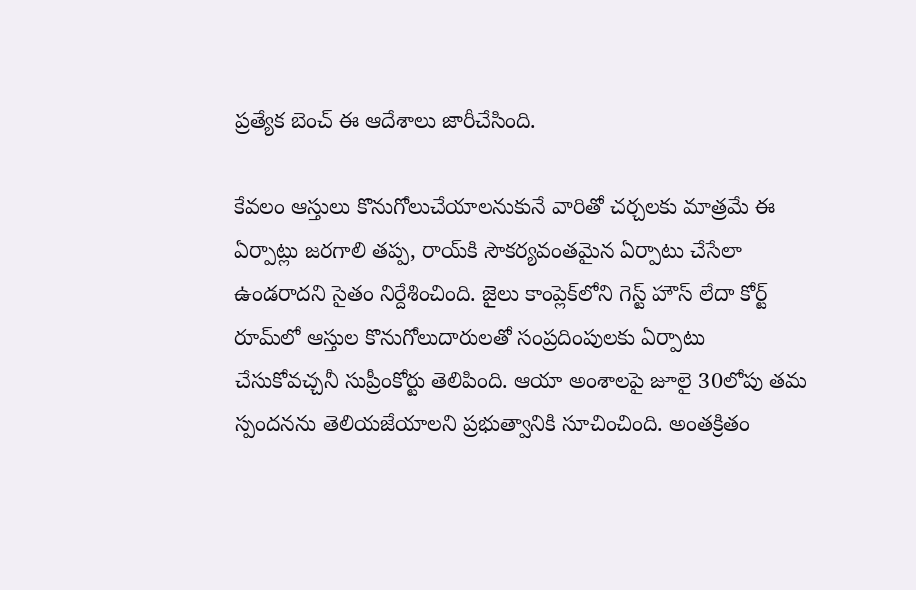ప్రత్యేక బెంచ్ ఈ ఆదేశాలు జారీచేసింది.

కేవలం ఆస్తులు కొనుగోలుచేయాలనుకునే వారితో చర్చలకు మాత్రమే ఈ ఏర్పాట్లు జరగాలి తప్ప, రాయ్‌కి సౌకర్యవంతమైన ఏర్పాటు చేసేలా ఉండరాదని సైతం నిర్దేశించింది. జైలు కాంప్లెక్‌లోని గెస్ట్ హౌస్ లేదా కోర్ట్ రూమ్‌లో ఆస్తుల కొనుగోలుదారులతో సంప్రదింపులకు ఏర్పాటు చేసుకోవచ్చనీ సుప్రీంకోర్టు తెలిపింది. ఆయా అంశాలపై జూలై 30లోపు తమ స్పందనను తెలియజేయాలని ప్రభుత్వానికి సూచించింది. అంతక్రితం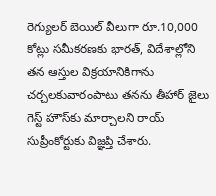రెగ్యులర్ బెయిల్ వీలుగా రూ.10,000 కోట్లు సమీకరణకు భారత్, విదేశాల్లోని తన ఆస్తుల విక్రయానికిగాను చర్చలకువారంపాటు తనను తీహార్ జైలు గెస్ట్ హౌస్‌కు మార్చాలని రాయ్ సుప్రీంకోర్టుకు విజ్ఞప్తి చేశారు.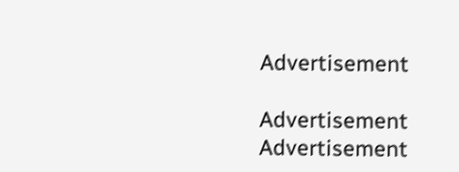Advertisement

Advertisement
Advertisement